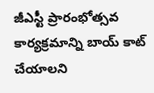జీఎస్టీ ప్రారంభోత్సవ కార్యక్రమాన్ని బాయ్ కాట్ చేయాలని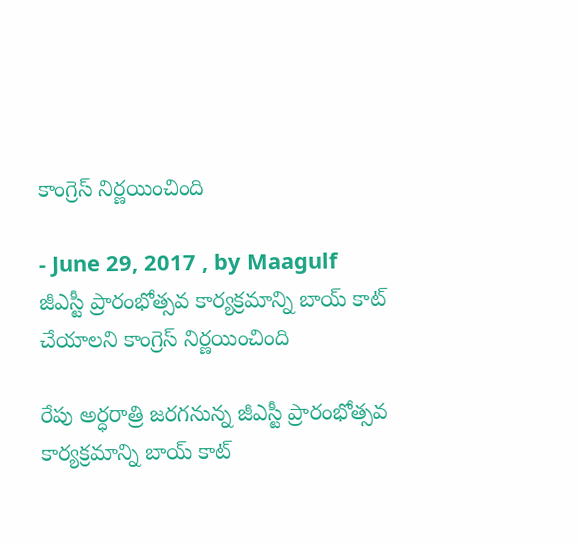కాంగ్రెస్ నిర్ణయించింది

- June 29, 2017 , by Maagulf
జీఎస్టీ ప్రారంభోత్సవ కార్యక్రమాన్ని బాయ్ కాట్ చేయాలని కాంగ్రెస్ నిర్ణయించింది

రేపు అర్ధరాత్రి జరగనున్న జీఎస్టీ ప్రారంభోత్సవ కార్యక్రమాన్ని బాయ్ కాట్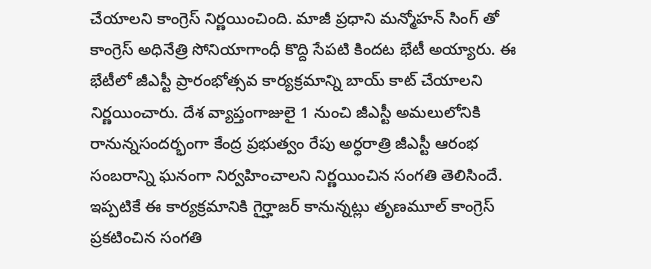చేయాలని కాంగ్రెస్ నిర్ణయించింది. మాజీ ప్రధాని మన్మోహన్ సింగ్ తో కాంగ్రెస్ అధినేత్రి సోనియాగాంధీ కొద్ది సేపటి కిందట భేటీ అయ్యారు. ఈ భేటీలో జీఎస్టీ ప్రారంభోత్సవ కార్యక్రమాన్ని బాయ్ కాట్ చేయాలని నిర్ణయించారు. దేశ వ్యాప్తంగాజులై 1 నుంచి జీఎస్టీ అమలులోనికి రానున్నసందర్భంగా కేంద్ర ప్రభుత్వం రేపు అర్ధరాత్రి జీఎస్టీ ఆరంభ సంబరాన్ని ఘనంగా నిర్వహించాలని నిర్ణయించిన సంగతి తెలిసిందే. ఇప్పటికే ఈ కార్యక్రమానికి గైర్హాజర్ కానున్నట్లు తృణమూల్ కాంగ్రెస్ ప్రకటించిన సంగతి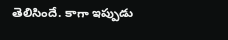తెలిసిందే. కాగా ఇప్పుడు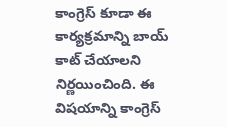కాంగ్రెస్ కూడా ఈ కార్యక్రమాన్ని బాయ్ కాట్ చేయాలని నిర్ణయించింది. ఈ విషయాన్ని కాంగ్రెస్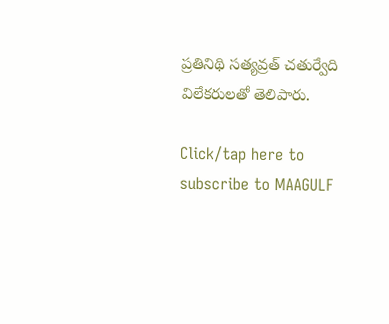ప్రతినిథి సత్యవ్రత్ చతుర్వేది విలేకరులతో తెలిపారు.

Click/tap here to subscribe to MAAGULF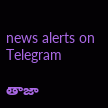news alerts on Telegram

తాజా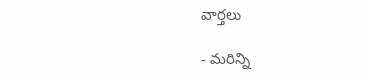వార్తలు

- మరిన్ని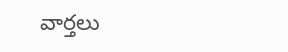వార్తలు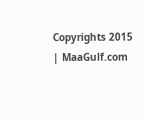Copyrights 2015 | MaaGulf.com